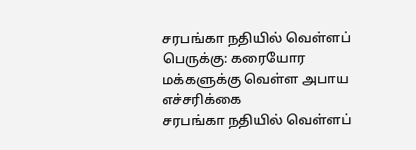சரபங்கா நதியில் வெள்ளப் பெருக்கு: கரையோர மக்களுக்கு வெள்ள அபாய எச்சரிக்கை
சரபங்கா நதியில் வெள்ளப்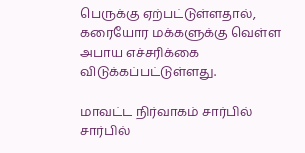பெருக்கு ஏற்பட்டுள்ளதால், கரையோர மக்களுக்கு வெள்ள அபாய எச்சரிக்கை விடுக்கப்பட்டுள்ளது.

மாவட்ட நிர்வாகம் சார்பில் சார்பில்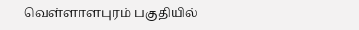வெள்ளாளபுரம் பகுதியில்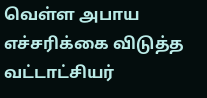வெள்ள அபாய எச்சரிக்கை விடுத்த வட்டாட்சியர்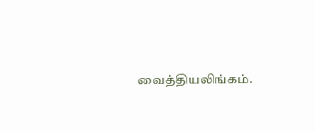வைத்தியலிங்கம்.